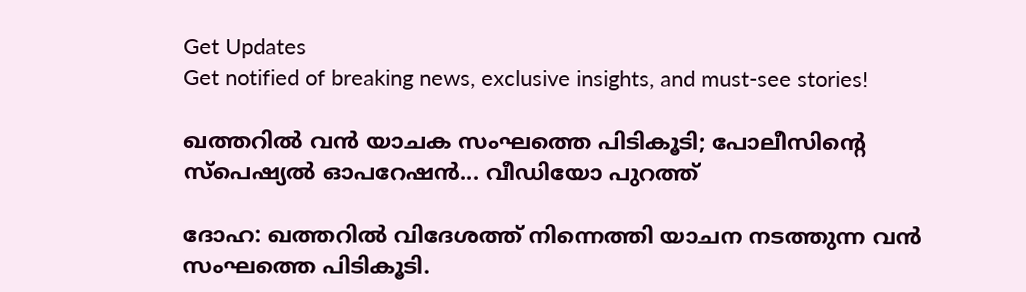Get Updates
Get notified of breaking news, exclusive insights, and must-see stories!

ഖത്തറില്‍ വന്‍ യാചക സംഘത്തെ പിടികൂടി; പോലീസിന്റെ സ്‌പെഷ്യല്‍ ഓപറേഷന്‍... വീഡിയോ പുറത്ത്

ദോഹ: ഖത്തറില്‍ വിദേശത്ത് നിന്നെത്തി യാചന നടത്തുന്ന വന്‍ സംഘത്തെ പിടികൂടി.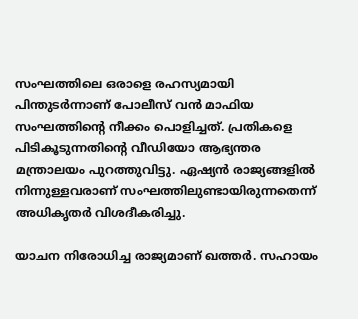സംഘത്തിലെ ഒരാളെ രഹസ്യമായി പിന്തുടര്‍ന്നാണ് പോലീസ് വന്‍ മാഫിയ സംഘത്തിന്റെ നീക്കം പൊളിച്ചത്. പ്രതികളെ പിടികൂടുന്നതിന്റെ വീഡിയോ ആഭ്യന്തര മന്ത്രാലയം പുറത്തുവിട്ടു. ഏഷ്യന്‍ രാജ്യങ്ങളില്‍ നിന്നുള്ളവരാണ് സംഘത്തിലുണ്ടായിരുന്നതെന്ന് അധികൃതര്‍ വിശദീകരിച്ചു.

യാചന നിരോധിച്ച രാജ്യമാണ് ഖത്തര്‍. സഹായം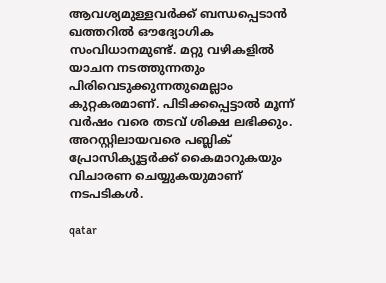ആവശ്യമുള്ളവര്‍ക്ക് ബന്ധപ്പെടാന്‍ ഖത്തറില്‍ ഔദ്യോഗിക സംവിധാനമുണ്ട്. മറ്റു വഴികളില്‍ യാചന നടത്തുന്നതും പിരിവെടുക്കുന്നതുമെല്ലാം കുറ്റകരമാണ്. പിടിക്കപ്പെട്ടാല്‍ മൂന്ന് വര്‍ഷം വരെ തടവ് ശിക്ഷ ലഭിക്കും. അറസ്റ്റിലായവരെ പബ്ലിക് പ്രോസിക്യൂട്ടര്‍ക്ക് കൈമാറുകയും വിചാരണ ചെയ്യുകയുമാണ് നടപടികള്‍.

qatar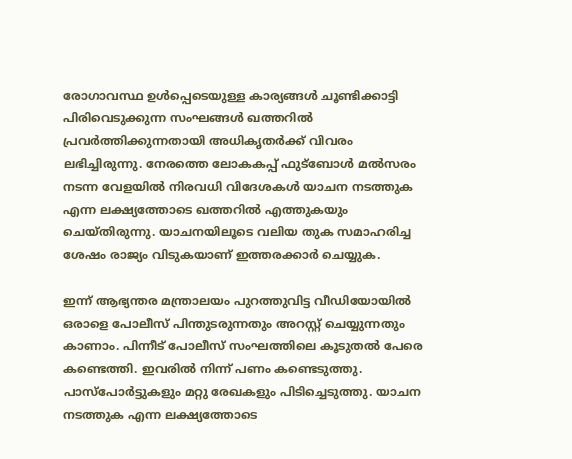രോഗാവസ്ഥ ഉള്‍പ്പെടെയുള്ള കാര്യങ്ങള്‍ ചൂണ്ടിക്കാട്ടി പിരിവെടുക്കുന്ന സംഘങ്ങള്‍ ഖത്തറില്‍ പ്രവര്‍ത്തിക്കുന്നതായി അധികൃതര്‍ക്ക് വിവരം ലഭിച്ചിരുന്നു. നേരത്തെ ലോകകപ്പ് ഫുട്‌ബോള്‍ മല്‍സരം നടന്ന വേളയില്‍ നിരവധി വിദേശകള്‍ യാചന നടത്തുക എന്ന ലക്ഷ്യത്തോടെ ഖത്തറില്‍ എത്തുകയും ചെയ്തിരുന്നു. യാചനയിലൂടെ വലിയ തുക സമാഹരിച്ച ശേഷം രാജ്യം വിടുകയാണ് ഇത്തരക്കാര്‍ ചെയ്യുക.

ഇന്ന് ആഭ്യന്തര മന്ത്രാലയം പുറത്തുവിട്ട വീഡിയോയില്‍ ഒരാളെ പോലീസ് പിന്തുടരുന്നതും അറസ്റ്റ് ചെയ്യുന്നതും കാണാം. പിന്നീട് പോലീസ് സംഘത്തിലെ കൂടുതല്‍ പേരെ കണ്ടെത്തി. ഇവരില്‍ നിന്ന് പണം കണ്ടെടുത്തു. പാസ്‌പോര്‍ട്ടുകളും മറ്റു രേഖകളും പിടിച്ചെടുത്തു. യാചന നടത്തുക എന്ന ലക്ഷ്യത്തോടെ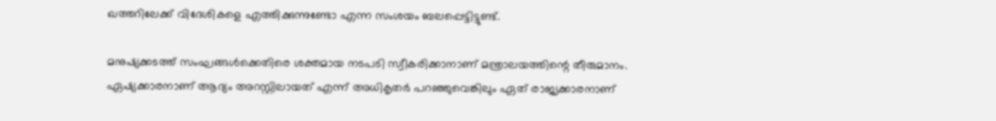ഖത്തറിലേക്ക് വിദേശികളെ എത്തിക്കുന്നുണ്ടോ എന്ന സംശയം ബലപ്പെട്ടിട്ടുണ്ട്.

മനുഷ്യക്കടത്ത് സംഘങ്ങള്‍ക്കെതിരെ ശക്തമായ നടപടി സ്വീകരിക്കാനാണ് മന്ത്രാലയത്തിന്റെ തീരുമാനം. ഏഷ്യക്കാരനാണ് ആദ്യം അറസ്റ്റിലായത് എന്ന് അധികൃതര്‍ പറഞ്ഞുവെങ്കിലും ഏത് രാജ്യക്കാരനാണ്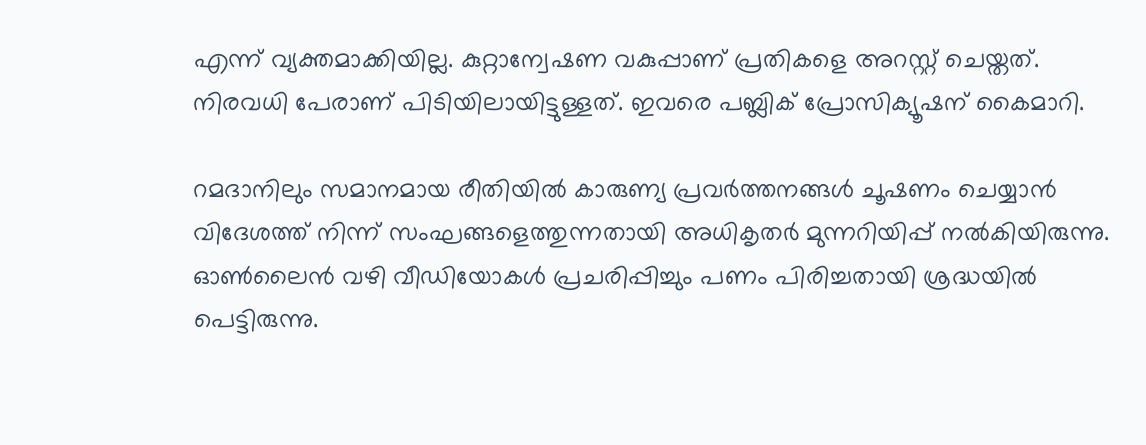എന്ന് വ്യക്തമാക്കിയില്ല. കുറ്റാന്വേഷണ വകുപ്പാണ് പ്രതികളെ അറസ്റ്റ് ചെയ്തത്. നിരവധി പേരാണ് പിടിയിലായിട്ടുള്ളത്. ഇവരെ പബ്ലിക് പ്രോസിക്യൂഷന് കൈമാറി.

റമദാനിലും സമാനമായ രീതിയില്‍ കാരുണ്യ പ്രവര്‍ത്തനങ്ങള്‍ ചൂഷണം ചെയ്യാന്‍ വിദേശത്ത് നിന്ന് സംഘങ്ങളെത്തുന്നതായി അധികൃതര്‍ മുന്നറിയിപ്പ് നല്‍കിയിരുന്നു. ഓണ്‍ലൈന്‍ വഴി വീഡിയോകള്‍ പ്രചരിപ്പിച്ചും പണം പിരിച്ചതായി ശ്രദ്ധയില്‍ പെട്ടിരുന്നു.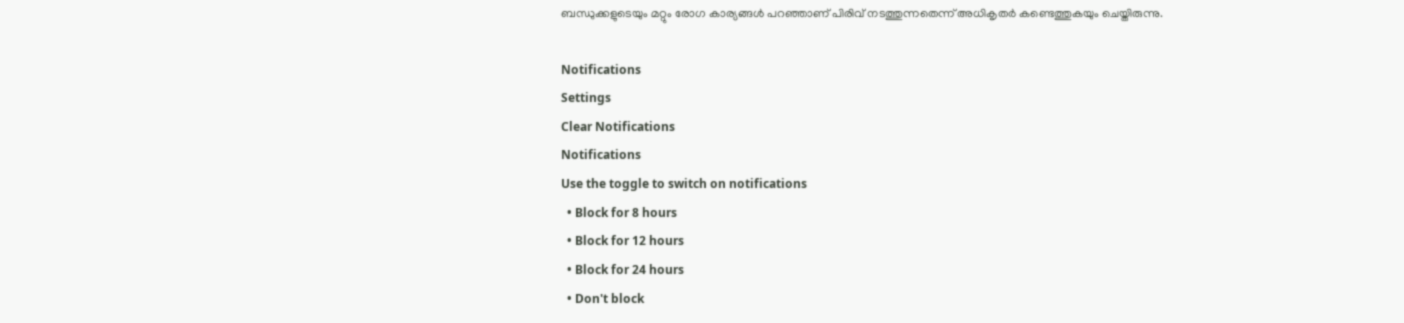ബന്ധുക്കളുടെയും മറ്റും രോഗ കാര്യങ്ങള്‍ പറഞ്ഞാണ് പിരിവ് നടത്തുന്നതെന്ന് അധികൃതര്‍ കണ്ടെത്തുകയും ചെയ്തിരുന്നു.

Notifications
Settings
Clear Notifications
Notifications
Use the toggle to switch on notifications
  • Block for 8 hours
  • Block for 12 hours
  • Block for 24 hours
  • Don't block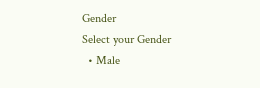Gender
Select your Gender
  • Male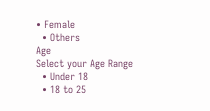• Female
  • Others
Age
Select your Age Range
  • Under 18
  • 18 to 25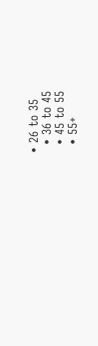• 26 to 35
  • 36 to 45
  • 45 to 55
  • 55+